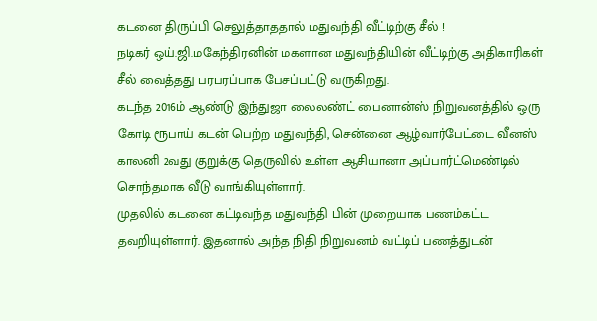கடனை திருப்பி செலுத்தாததால் மதுவந்தி வீட்டிற்கு சீல் !
நடிகர் ஒய்.ஜி.மகேந்திரனின் மகளான மதுவந்தியின் வீட்டிற்கு அதிகாரிகள் சீல் வைத்தது பரபரப்பாக பேசப்பட்டு வருகிறது.
கடந்த 2016ம் ஆண்டு இந்துஜா லைலண்ட் பைனான்ஸ் நிறுவனத்தில் ஒரு கோடி ரூபாய் கடன் பெற்ற மதுவந்தி, சென்னை ஆழ்வார்பேட்டை வீனஸ் காலனி 2வது குறுக்கு தெருவில் உள்ள ஆசியானா அப்பார்ட்மெண்டில் சொந்தமாக வீடு வாங்கியுள்ளார்.
முதலில் கடனை கட்டிவந்த மதுவந்தி பின் முறையாக பணம்கட்ட தவறியுள்ளார். இதனால் அந்த நிதி நிறுவனம் வட்டிப் பணத்துடன்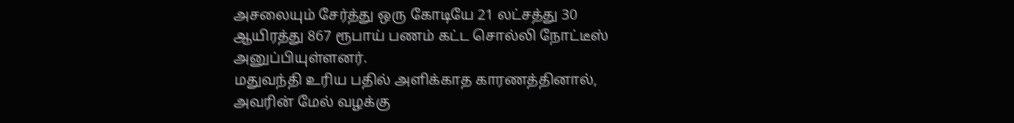அசலையும் சேர்த்து ஒரு கோடியே 21 லட்சத்து 30 ஆயிரத்து 867 ரூபாய் பணம் கட்ட சொல்லி நோட்டீஸ் அனுப்பியுள்ளனர்.
மதுவந்தி உரிய பதில் அளிக்காத காரணத்தினால், அவரின் மேல் வழக்கு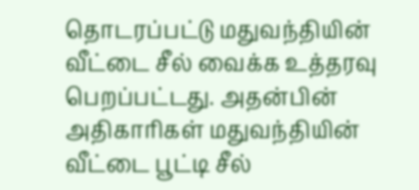தொடரப்பட்டு மதுவந்தியின் வீட்டை சீல் வைக்க உத்தரவு பெறப்பட்டது. அதன்பின் அதிகாரிகள் மதுவந்தியின் வீட்டை பூட்டி சீல்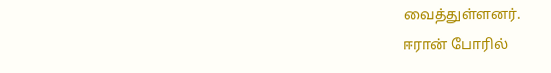வைத்துள்ளனர்.
ஈரான் போரில்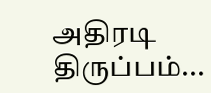அதிரடி திருப்பம்...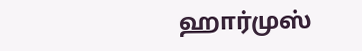ஹார்முஸ்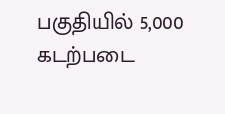பகுதியில் 5,000 கடற்படை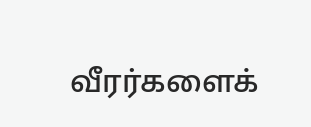வீரர்களைக்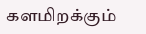களமிறக்கும்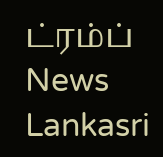ட்ரம்ப் News Lankasri